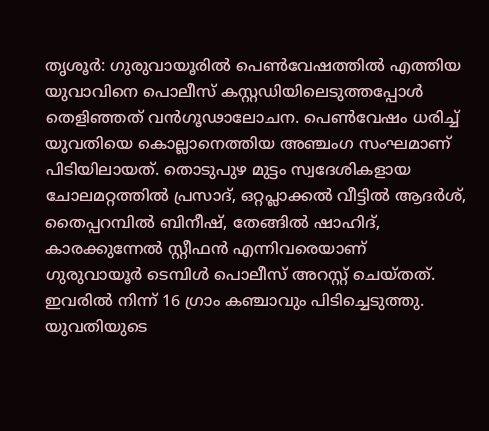തൃശൂർ: ഗുരുവായൂരിൽ പെൺവേഷത്തിൽ എത്തിയ യുവാവിനെ പൊലീസ് കസ്റ്റഡിയിലെടുത്തപ്പോൾ തെളിഞ്ഞത് വൻഗൂഢാലോചന. പെൺവേഷം ധരിച്ച് യുവതിയെ കൊല്ലാനെത്തിയ അഞ്ചംഗ സംഘമാണ് പിടിയിലായത്. തൊടുപുഴ മുട്ടം സ്വദേശികളായ ചോലമറ്റത്തിൽ പ്രസാദ്, ഒറ്റപ്ലാക്കൽ വീട്ടിൽ ആദർശ്, തൈപ്പറമ്പിൽ ബിനീഷ്, തേങ്ങിൽ ഷാഹിദ്, കാരക്കുന്നേൽ സ്റ്റീഫൻ എന്നിവരെയാണ് ഗുരുവായൂർ ടെമ്പിൾ പൊലീസ് അറസ്റ്റ് ചെയ്തത്. ഇവരിൽ നിന്ന് 16 ഗ്രാം കഞ്ചാവും പിടിച്ചെടുത്തു.
യുവതിയുടെ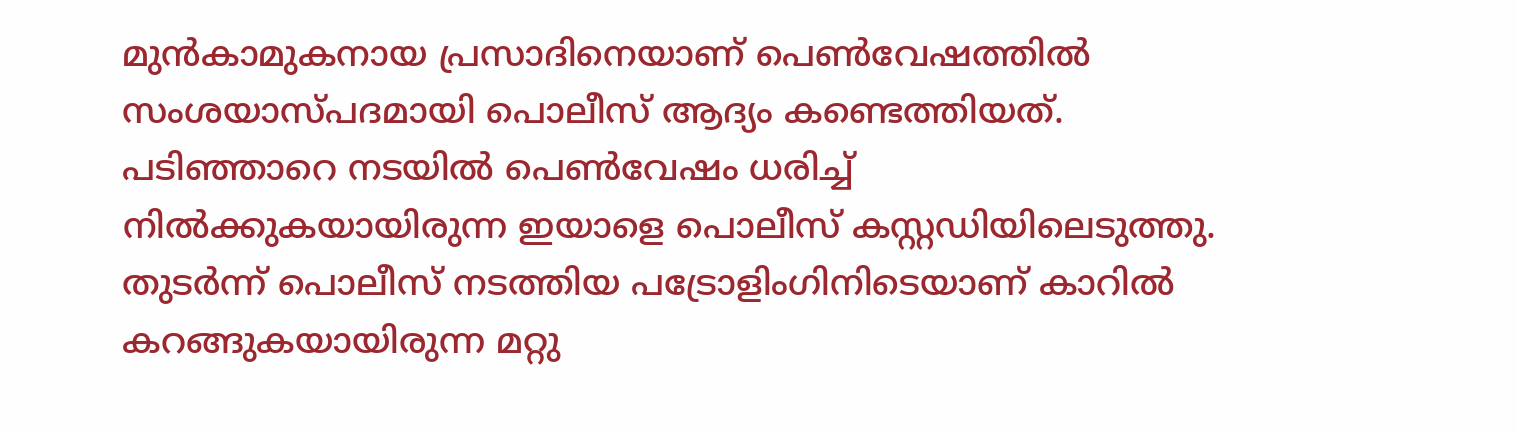മുൻകാമുകനായ പ്രസാദിനെയാണ് പെൺവേഷത്തിൽ സംശയാസ്പദമായി പൊലീസ് ആദ്യം കണ്ടെത്തിയത്. പടിഞ്ഞാറെ നടയിൽ പെൺവേഷം ധരിച്ച് നിൽക്കുകയായിരുന്ന ഇയാളെ പൊലീസ് കസ്റ്റഡിയിലെടുത്തു. തുടർന്ന് പൊലീസ് നടത്തിയ പട്രോളിംഗിനിടെയാണ് കാറിൽ കറങ്ങുകയായിരുന്ന മറ്റു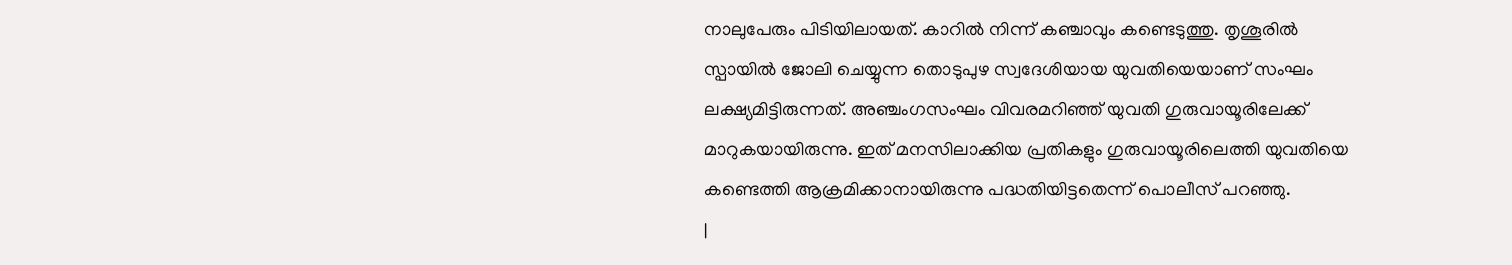നാലുപേരും പിടിയിലായത്. കാറിൽ നിന്ന് കഞ്ചാവും കണ്ടെടുത്തു. തൃശൂരിൽ സ്പായിൽ ജോലി ചെയ്യുന്ന തൊടുപുഴ സ്വദേശിയായ യുവതിയെയാണ് സംഘം ലക്ഷ്യമിട്ടിരുന്നത്. അഞ്ചംഗസംഘം വിവരമറിഞ്ഞ് യുവതി ഗുരുവായൂരിലേക്ക് മാറുകയായിരുന്നു. ഇത് മനസിലാക്കിയ പ്രതികളും ഗുരുവായൂരിലെത്തി യുവതിയെ കണ്ടെത്തി ആക്രമിക്കാനായിരുന്നു പദ്ധതിയിട്ടതെന്ന് പൊലീസ് പറഞ്ഞു.
|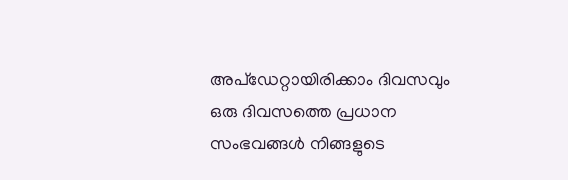അപ്ഡേറ്റായിരിക്കാം ദിവസവും
ഒരു ദിവസത്തെ പ്രധാന സംഭവങ്ങൾ നിങ്ങളുടെ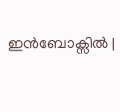ഇൻബോക്സിൽ |